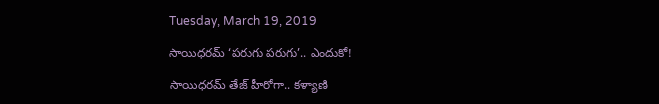Tuesday, March 19, 2019

సాయిధరమ్ ‘పరుగు పరుగు’.. ఎందుకో!

సాయిధరమ్ తేజ్ హీరోగా.. క‌ళ్యాణి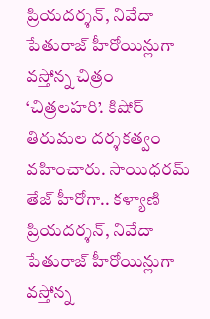ప్రియ‌ద‌ర్శన్‌, నివేదా పేతురాజ్ హీరోయిన్లుగా వస్తోన్న చిత్రం ‘చిత్రలహరి’. కిషోర్ తిరుమల దర్శకత్వం వహించారు. సాయిధరమ్ తేజ్ హీరోగా.. క‌ళ్యాణి ప్రియ‌ద‌ర్శన్‌, నివేదా పేతురాజ్ హీరోయిన్లుగా వస్తోన్న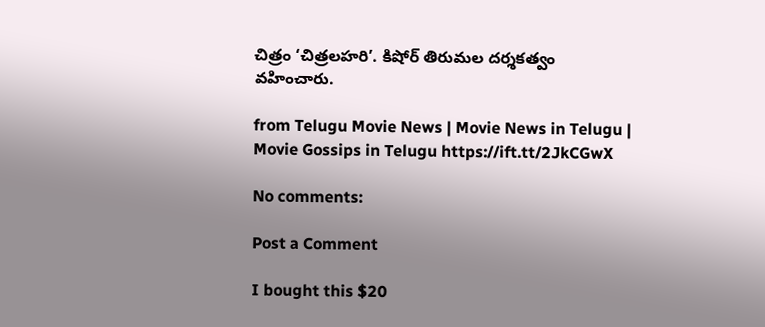చిత్రం ‘చిత్రలహరి’. కిషోర్ తిరుమల దర్శకత్వం వహించారు.

from Telugu Movie News | Movie News in Telugu | Movie Gossips in Telugu https://ift.tt/2JkCGwX

No comments:

Post a Comment

I bought this $20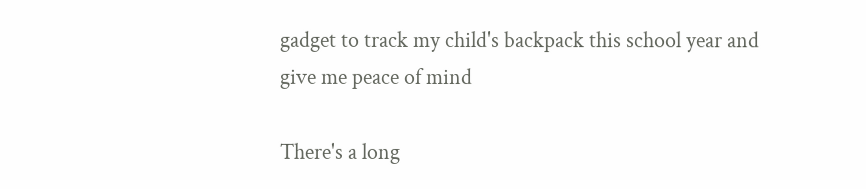gadget to track my child's backpack this school year and give me peace of mind

There's a long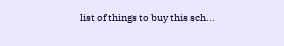list of things to buy this sch...